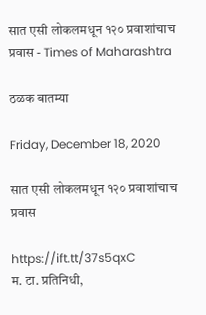सात एसी लोकलमधून १२० प्रवाशांचाच प्रवास - Times of Maharashtra

ठळक बातम्या

Friday, December 18, 2020

सात एसी लोकलमधून १२० प्रवाशांचाच प्रवास

https://ift.tt/37s5qxC
म. टा. प्रतिनिधी,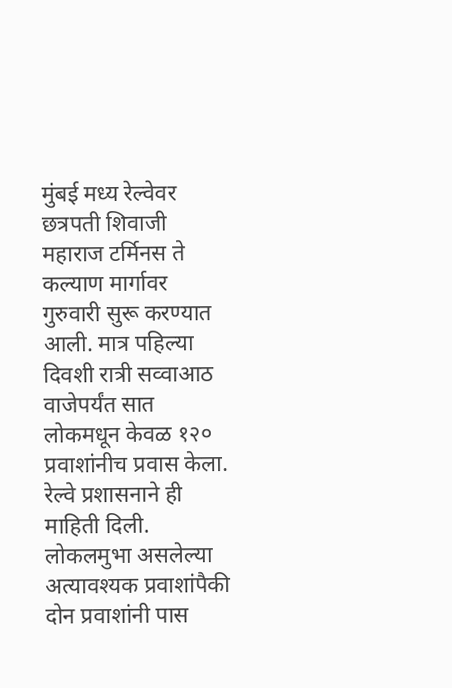मुंबई मध्य रेल्वेवर छत्रपती शिवाजी महाराज टर्मिनस ते कल्याण मार्गावर गुरुवारी सुरू करण्यात आली. मात्र पहिल्या दिवशी रात्री सव्वाआठ वाजेपर्यंत सात लोकमधून केवळ १२० प्रवाशांनीच प्रवास केला. रेल्वे प्रशासनाने ही माहिती दिली. लोकलमुभा असलेल्या अत्यावश्यक प्रवाशांपैकी दोन प्रवाशांनी पास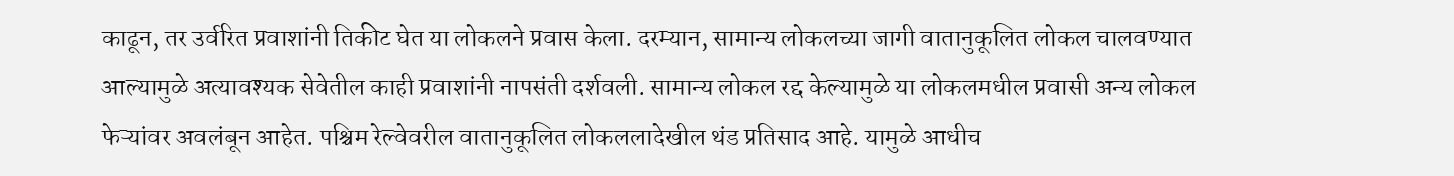काढून, तर उर्वरित प्रवाशांनी तिकीट घेत या लोकलने प्रवास केला. दरम्यान, सामान्य लोकलच्या जागी वातानुकूलित लोकल चालवण्यात आल्यामुळे अत्यावश्यक सेवेतील काही प्रवाशांनी नापसंती दर्शवली. सामान्य लोकल रद्द केल्यामुळे या लोकलमधील प्रवासी अन्य लोकल फेऱ्यांवर अवलंबून आहेत. पश्चिम रेल्वेवरील वातानुकूलित लोकललादेखील थंड प्रतिसाद आहे. यामुळे आधीच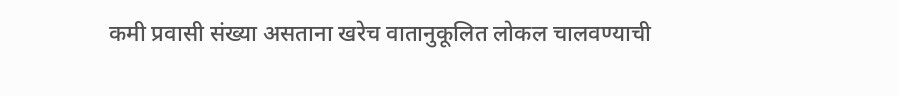कमी प्रवासी संख्या असताना खरेच वातानुकूलित लोकल चालवण्याची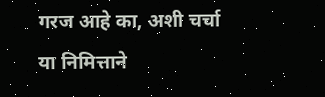गरज आहे का, अशी चर्चा या निमित्ताने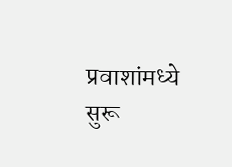प्रवाशांमध्ये सुरू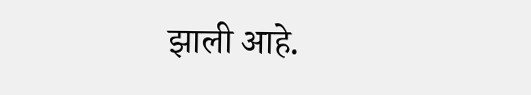झाली आहे.